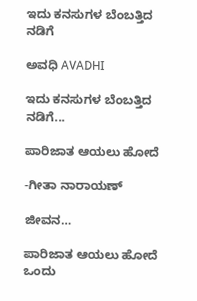ಇದು ಕನಸುಗಳ ಬೆಂಬತ್ತಿದ ನಡಿಗೆ‍

ಅವಧಿ AVADHI

ಇದು ಕನಸುಗಳ ಬೆಂಬತ್ತಿದ ನಡಿಗೆ...

ಪಾರಿಜಾತ ಆಯಲು ಹೋದೆ

-ಗೀತಾ ನಾರಾಯಣ್

ಜೀವನ…

ಪಾರಿಜಾತ ಆಯಲು ಹೋದೆ
ಒಂದು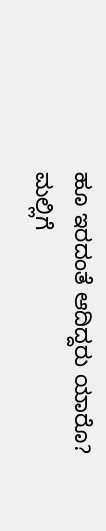ಹೂ ಇರದಂತೆ ಆದಿದ್ದರು ಯಾರೊ?
ಮಲ್ಲಿಗೆ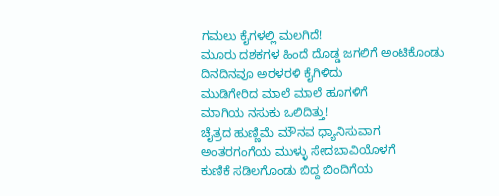ಗಮಲು ಕೈಗಳಲ್ಲಿ ಮಲಗಿದೆ!
ಮೂರು ದಶಕಗಳ ಹಿಂದೆ ದೊಡ್ಡ ಜಗಲಿಗೆ ಅಂಟಿಕೊಂಡು
ದಿನದಿನವೂ ಅರಳರಳಿ ಕೈಗಿಳಿದು
ಮುಡಿಗೇರಿದ ಮಾಲೆ ಮಾಲೆ ಹೂಗಳಿಗೆ
ಮಾಗಿಯ ನಸುಕು ಒಲಿದಿತ್ತು!
ಚೈತ್ರದ ಹುಣ್ಣಿಮೆ ಮೌನವ ಧ್ಯಾನಿಸುವಾಗ
ಅಂತರಗಂಗೆಯ ಮುಳ್ಳು ಸೇದಬಾವಿಯೊಳಗೆ
ಕುಣಿಕೆ ಸಡಿಲಗೊಂಡು ಬಿದ್ದ ಬಿಂದಿಗೆಯ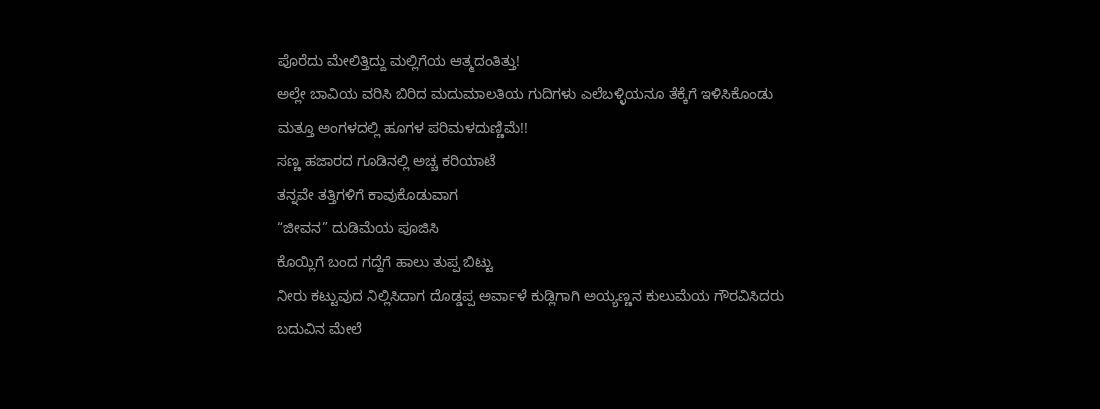ಪೊರೆದು ಮೇಲಿತ್ತಿದ್ದು ಮಲ್ಲಿಗೆಯ ಆತ್ಮದಂತಿತ್ತು!
ಅಲ್ಲೇ ಬಾವಿಯ ವರಿಸಿ ಬಿರಿದ ಮದುಮಾಲತಿಯ ಗುದಿಗಳು ಎಲೆಬಳ್ಳಿಯನೂ ತೆಕ್ಕೆಗೆ ಇಳಿಸಿಕೊಂಡು
ಮತ್ತೂ ಅಂಗಳದಲ್ಲಿ ಹೂಗಳ ಪರಿಮಳದುಣ್ಣಿಮೆ!!
ಸಣ್ಣ ಹಜಾರದ ಗೂಡಿನಲ್ಲಿ ಅಚ್ಚ ಕರಿಯಾಟೆ
ತನ್ನವೇ ತತ್ತಿಗಳಿಗೆ ಕಾವುಕೊಡುವಾಗ
“ಜೀವನ” ದುಡಿಮೆಯ ಪೂಜಿಸಿ
ಕೊಯ್ಲಿಗೆ ಬಂದ ಗದ್ದೆಗೆ ಹಾಲು ತುಪ್ಪ ಬಿಟ್ಟು
ನೀರು ಕಟ್ಟುವುದ ನಿಲ್ಲಿಸಿದಾಗ ದೊಡ್ಡಪ್ಪ ಅರ್ವಾಳೆ ಕುಡ್ಲಿಗಾಗಿ ಅಯ್ಯಣ್ಣನ ಕುಲುಮೆಯ ಗೌರವಿಸಿದರು
ಬದುವಿನ ಮೇಲೆ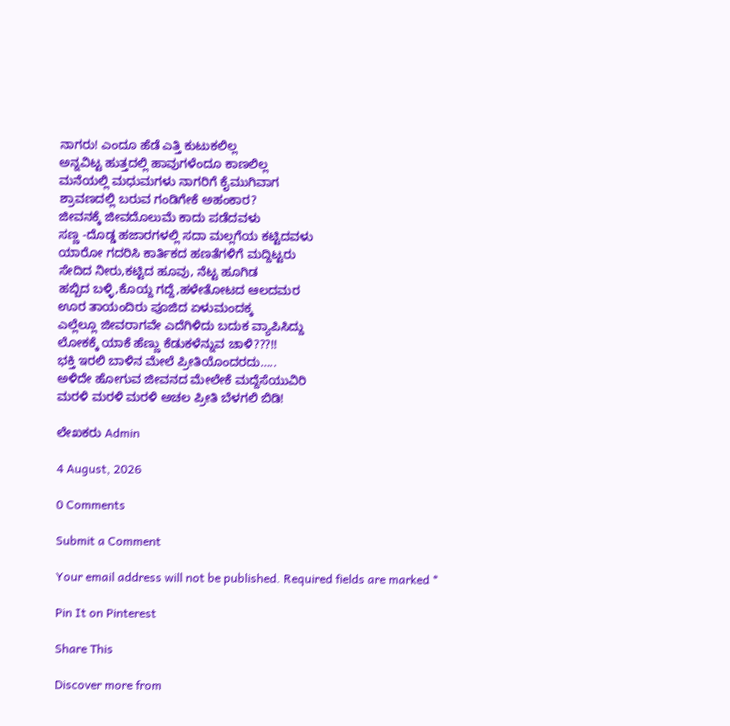ನಾಗರು! ಎಂದೂ ಹೆಡೆ ಎತ್ತಿ ಕುಟುಕಲಿಲ್ಲ
ಅನ್ನವಿಟ್ಟ ಹುತ್ತದಲ್ಲಿ ಹಾವುಗಳೆಂದೂ ಕಾಣಲಿಲ್ಲ
ಮನೆಯಲ್ಲಿ ಮಧುಮಗಳು ನಾಗರಿಗೆ ಕೈಮುಗಿವಾಗ
ಶ್ರಾವಣದಲ್ಲಿ ಬರುವ ಗಂಡಿಗೇಕೆ ಅಹಂಕಾರ?
ಜೀವನಕ್ಕೆ ಜೀವದೊಲುಮೆ ಕಾದು ಪಡೆದವಳು
ಸಣ್ಣ -ದೊಡ್ಡ ಹಜಾರಗಳಲ್ಲಿ ಸದಾ ಮಲ್ಲಗೆಯ ಕಟ್ಟಿದವಳು
ಯಾರೋ ಗದರಿಸಿ ಕಾರ್ತಿಕದ ಹಣತೆಗಳಿಗೆ ಮದ್ದಿಟ್ಟರು
ಸೇದಿದ ನೀರು,ಕಟ್ಟಿದ ಹೂವು, ನೆಟ್ಟ ಹೂಗಿಡ
ಹಬ್ಬಿದ ಬಳ್ಳಿ,ಕೊಯ್ದ ಗದ್ದೆ,ಹಳೇತೋಟದ ಆಲದಮರ
ಊರ ತಾಯಂದಿರು ಪೂಜಿದ ಏಳುಮಂದಕ್ಕ
ಎಲ್ಲೆಲ್ಲೂ ಜೀವರಾಗವೇ ಎದೆಗಿಳಿದು ಬದುಕ ವ್ಯಾಪಿಸಿದ್ದು
ಲೋಕಕ್ಕೆ ಯಾಕೆ ಹೆಣ್ಣು ಕೆಡುಕಳೆನ್ನುವ ಚಾಳಿ???!!
ಭಕ್ತಿ ಇರಲಿ ಬಾಳಿನ ಮೇಲೆ ಪ್ರೀತಿಯೊಂದರದು…..
ಅಳಿದೇ ಹೋಗುವ ಜೀವನದ ಮೇಲೇಕೆ ಮದ್ದೆಸೆಯುವಿರಿ
ಮರಳಿ ಮರಳಿ ಮರಳಿ ಅಚಲ ಪ್ರೀತಿ ಬೆಳಗಲಿ ಬಿಡಿ!

ಲೇಖಕರು Admin

4 August, 2026

0 Comments

Submit a Comment

Your email address will not be published. Required fields are marked *

Pin It on Pinterest

Share This

Discover more from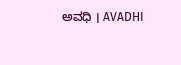ಅವಧಿ । AVADHI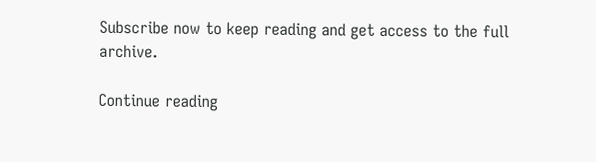Subscribe now to keep reading and get access to the full archive.

Continue reading